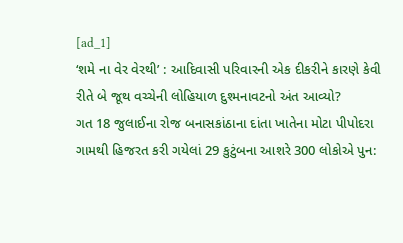[ad_1]
‘શમે ના વેર વેરથી’ : આદિવાસી પરિવારની એક દીકરીને કારણે કેવી રીતે બે જૂથ વચ્ચેની લોહિયાળ દુશ્મનાવટનો અંત આવ્યો?
ગત 18 જુલાઈના રોજ બનાસકાંઠાના દાંતા ખાતેના મોટા પીપોદરા ગામથી હિજરત કરી ગયેલાં 29 કુટુંબના આશરે 300 લોકોએ પુન: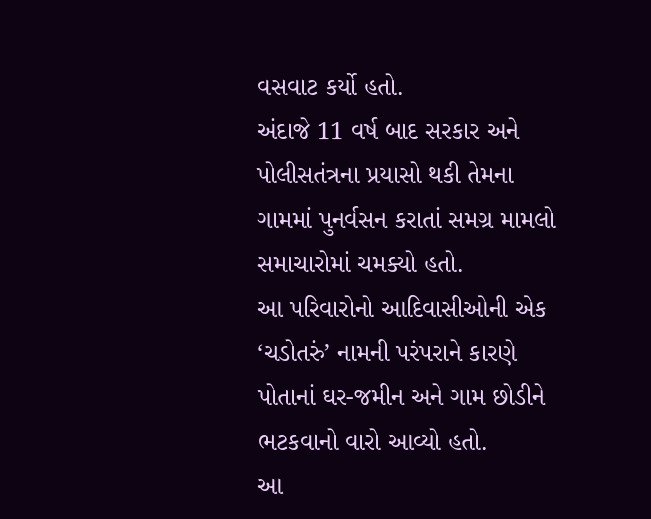વસવાટ કર્યો હતો.
અંદાજે 11 વર્ષ બાદ સરકાર અને પોલીસતંત્રના પ્રયાસો થકી તેમના ગામમાં પુનર્વસન કરાતાં સમગ્ર મામલો સમાચારોમાં ચમક્યો હતો.
આ પરિવારોનો આદિવાસીઓની એક ‘ચડોતરું’ નામની પરંપરાને કારણે પોતાનાં ઘર-જમીન અને ગામ છોડીને ભટકવાનો વારો આવ્યો હતો.
આ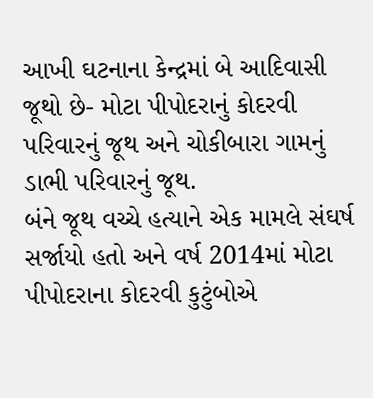આખી ઘટનાના કેન્દ્રમાં બે આદિવાસી જૂથો છે- મોટા પીપોદરાનું કોદરવી પરિવારનું જૂથ અને ચોકીબારા ગામનું ડાભી પરિવારનું જૂથ.
બંને જૂથ વચ્ચે હત્યાને એક મામલે સંઘર્ષ સર્જાયો હતો અને વર્ષ 2014માં મોટા પીપોદરાના કોદરવી કુટુંબોએ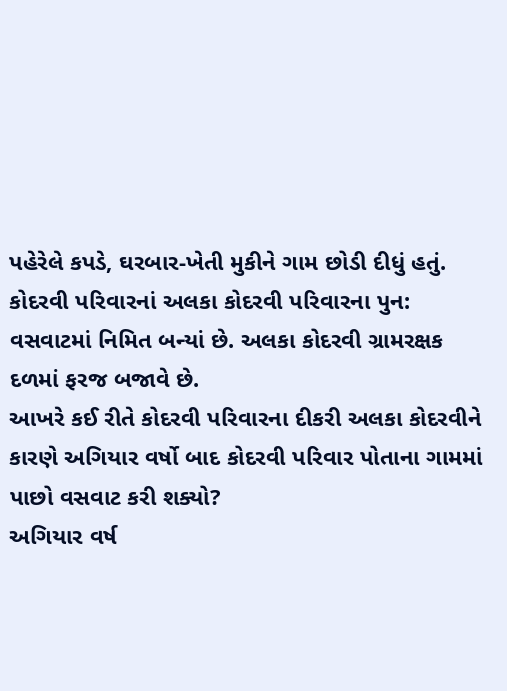પહેરેલે કપડે, ઘરબાર-ખેતી મુકીને ગામ છોડી દીધું હતું.
કોદરવી પરિવારનાં અલકા કોદરવી પરિવારના પુન: વસવાટમાં નિમિત બન્યાં છે. અલકા કોદરવી ગ્રામરક્ષક દળમાં ફરજ બજાવે છે.
આખરે કઈ રીતે કોદરવી પરિવારના દીકરી અલકા કોદરવીને કારણે અગિયાર વર્ષો બાદ કોદરવી પરિવાર પોતાના ગામમાં પાછો વસવાટ કરી શક્યો?
અગિયાર વર્ષ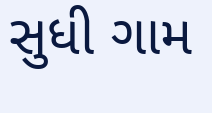સુધી ગામ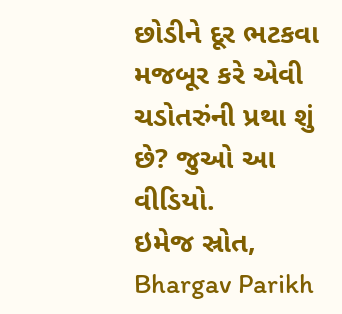છોડીને દૂર ભટકવા મજબૂર કરે એવી ચડોતરુંની પ્રથા શું છે? જુઓ આ વીડિયો.
ઇમેજ સ્રોત, Bhargav Parikh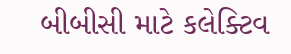બીબીસી માટે કલેક્ટિવ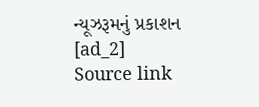ન્યૂઝરૂમનું પ્રકાશન
[ad_2]
Source link